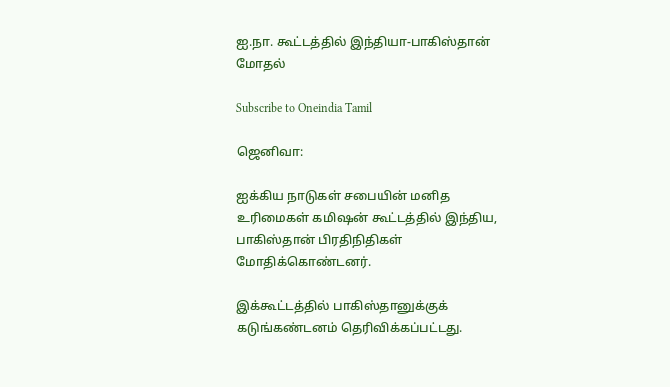ஐ.நா. கூட்டத்தில் இந்தியா-பாகிஸ்தான் மோதல்

Subscribe to Oneindia Tamil

ஜெனிவா:

ஐக்கிய நாடுகள் சபையின் மனித உரிமைகள் கமிஷன் கூட்டத்தில் இந்திய, பாகிஸ்தான் பிரதிநிதிகள் மோதிக்கொண்டனர்.

இக்கூட்டத்தில் பாகிஸ்தானுக்குக் கடுங்கண்டனம் தெரிவிக்கப்பட்டது.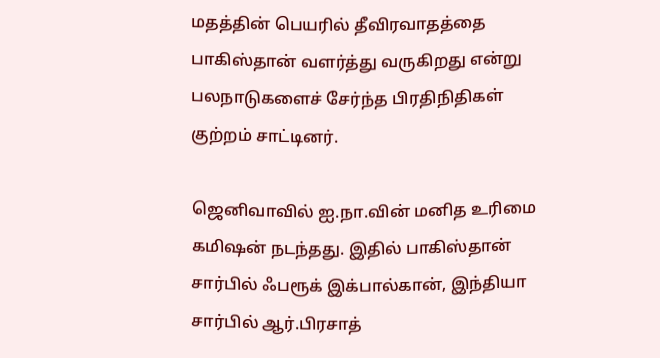மதத்தின் பெயரில் தீவிரவாதத்தை பாகிஸ்தான் வளர்த்து வருகிறது என்று பலநாடுகளைச் சேர்ந்த பிரதிநிதிகள் குற்றம் சாட்டினர்.

ஜெனிவாவில் ஐ.நா.வின் மனித உரிமை கமிஷன் நடந்தது. இதில் பாகிஸ்தான் சார்பில் ஃபரூக் இக்பால்கான், இந்தியா சார்பில் ஆர்.பிரசாத்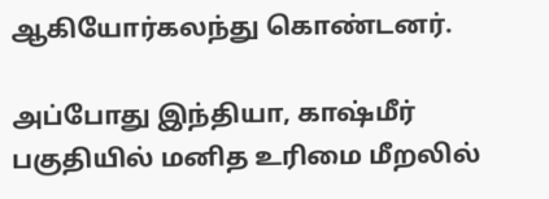ஆகியோர்கலந்து கொண்டனர்.

அப்போது இந்தியா, காஷ்மீர் பகுதியில் மனித உரிமை மீறலில்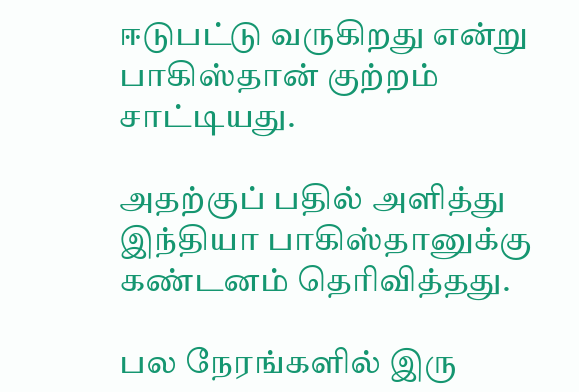ஈடுபட்டு வருகிறது என்று பாகிஸ்தான் குற்றம் சாட்டியது.

அதற்குப் பதில் அளித்து இந்தியா பாகிஸ்தானுக்கு கண்டனம் தெரிவித்தது.

பல நேரங்களில் இரு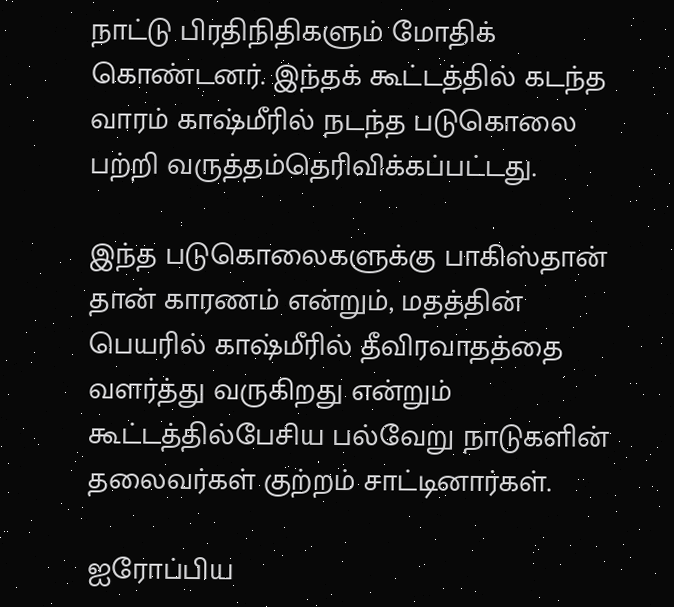நாட்டு பிரதிநிதிகளும் மோதிக் கொண்டனர். இந்தக் கூட்டத்தில் கடந்த வாரம் காஷ்மீரில் நடந்த படுகொலை பற்றி வருத்தம்தெரிவிக்கப்பட்டது.

இந்த படுகொலைகளுக்கு பாகிஸ்தான் தான் காரணம் என்றும், மதத்தின் பெயரில் காஷ்மீரில் தீவிரவாதத்தை வளர்த்து வருகிறது என்றும் கூட்டத்தில்பேசிய பல்வேறு நாடுகளின் தலைவர்கள் குற்றம் சாட்டினார்கள்.

ஐரோப்பிய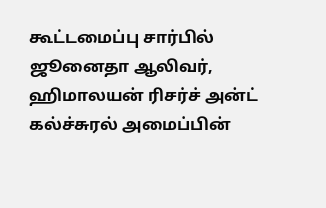கூட்டமைப்பு சார்பில் ஜூனைதா ஆலிவர், ஹிமாலயன் ரிசர்ச் அன்ட் கல்ச்சுரல் அமைப்பின்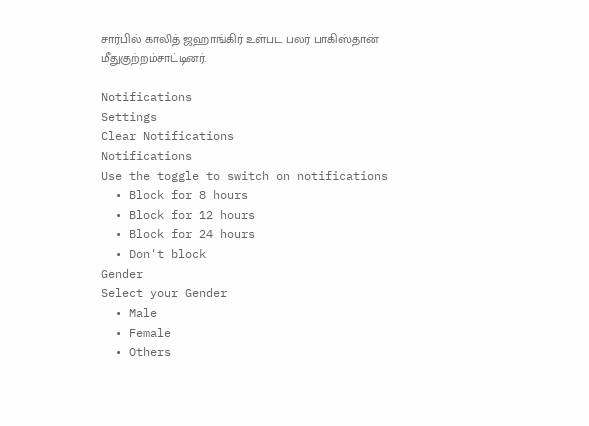சார்பில் காலித் ஜஹாங்கிர் உள்பட பலர் பாகிஸ்தான் மீதுகுற்றம்சாட்டினர்.

Notifications
Settings
Clear Notifications
Notifications
Use the toggle to switch on notifications
  • Block for 8 hours
  • Block for 12 hours
  • Block for 24 hours
  • Don't block
Gender
Select your Gender
  • Male
  • Female
  • Others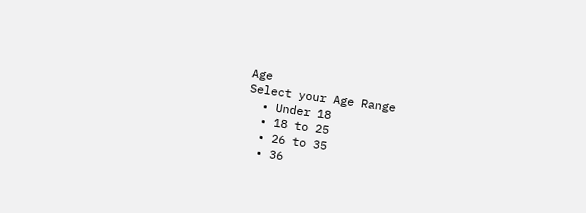Age
Select your Age Range
  • Under 18
  • 18 to 25
  • 26 to 35
  • 36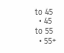to 45
  • 45 to 55
  • 55+